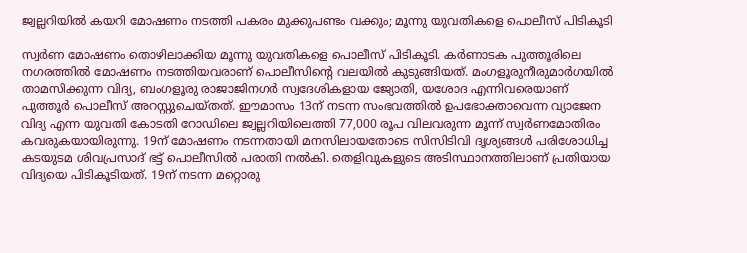ജ്വല്ലറിയില്‍ കയറി മോഷണം നടത്തി പകരം മുക്കുപണ്ടം വക്കും; മൂന്നു യുവതികളെ പൊലീസ് പിടികൂടി

സ്വര്‍ണ മോഷണം തൊഴിലാക്കിയ മൂന്നു യുവതികളെ പൊലീസ് പിടികൂടി. കര്‍ണാടക പുത്തൂരിലെ നഗരത്തില്‍ മോഷണം നടത്തിയവരാണ് പൊലീസിന്റെ വലയില്‍ കുടുങ്ങിയത്. മംഗളൂരുനീരുമാര്‍ഗയില്‍ താമസിക്കുന്ന വിദ്യ, ബംഗളൂരു രാജാജിനഗര്‍ സ്വദേശികളായ ജ്യോതി, യശോദ എന്നിവരെയാണ് പുത്തൂര്‍ പൊലീസ് അറസ്റ്റുചെയ്തത്. ഈമാസം 13ന് നടന്ന സംഭവത്തില്‍ ഉപഭോക്താവെന്ന വ്യാജേന വിദ്യ എന്ന യുവതി കോടതി റോഡിലെ ജ്വല്ലറിയിലെത്തി 77,000 രൂപ വിലവരുന്ന മൂന്ന് സ്വര്‍ണമോതിരം കവരുകയായിരുന്നു. 19ന് മോഷണം നടന്നതായി മനസിലായതോടെ സിസിടിവി ദൃശ്യങ്ങള്‍ പരിശോധിച്ച കടയുടമ ശിവപ്രസാദ് ഭട്ട് പൊലീസില്‍ പരാതി നല്‍കി. തെളിവുകളുടെ അടിസ്ഥാനത്തിലാണ് പ്രതിയായ വിദ്യയെ പിടികൂടിയത്. 19ന് നടന്ന മറ്റൊരു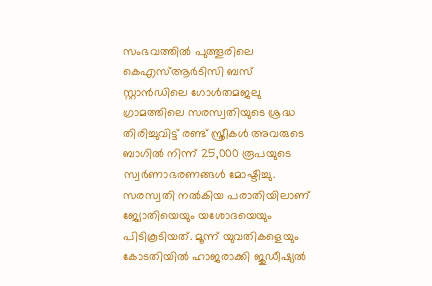സംഭവത്തില്‍ പുത്തൂരിലെ കെഎസ്ആര്‍ടിസി ബസ് സ്റ്റാന്‍ഡിലെ ഗോള്‍തമജലു ഗ്രാമത്തിലെ സരസ്വതിയുടെ ശ്രദ്ധ തിരിച്ചുവിട്ട് രണ്ട് സ്ത്രീകള്‍ അവരുടെ ബാഗില്‍ നിന്ന് 25,000 രൂപയുടെ സ്വര്‍ണാഭരണങ്ങള്‍ മോഷ്ടിച്ചു. സരസ്വതി നല്‍കിയ പരാതിയിലാണ് ജ്യോതിയെയും യശോദയെയും പിടികൂടിയത്. മൂന്ന് യുവതികളെയും കോടതിയില്‍ ഹാജരാക്കി ജുഡീഷ്യല്‍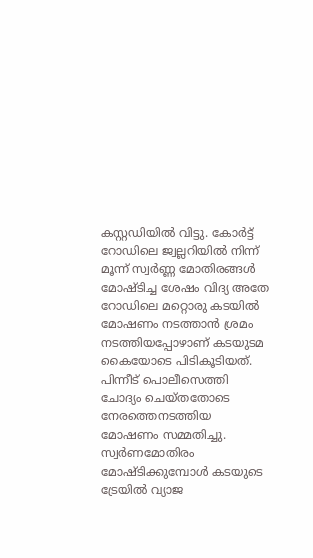കസ്റ്റഡിയില്‍ വിട്ടു. കോര്‍ട്ട് റോഡിലെ ജ്വല്ലറിയില്‍ നിന്ന് മൂന്ന് സ്വര്‍ണ്ണ മോതിരങ്ങള്‍ മോഷ്ടിച്ച ശേഷം വിദ്യ അതേ റോഡിലെ മറ്റൊരു കടയില്‍ മോഷണം നടത്താന്‍ ശ്രമം നടത്തിയപ്പോഴാണ് കടയുടമ കൈയോടെ പിടികൂടിയത്. പിന്നീട് പൊലീസെത്തി ചോദ്യം ചെയ്തതോടെ നേരത്തെനടത്തിയ മോഷണം സമ്മതിച്ചു.
സ്വര്‍ണമോതിരം മോഷ്ടിക്കുമ്പോള്‍ കടയുടെ ട്രേയില്‍ വ്യാജ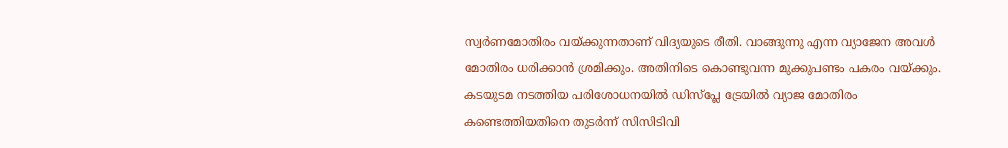സ്വര്‍ണമോതിരം വയ്ക്കുന്നതാണ് വിദ്യയുടെ രീതി. വാങ്ങുന്നു എന്ന വ്യാജേന അവള്‍ മോതിരം ധരിക്കാന്‍ ശ്രമിക്കും. അതിനിടെ കൊണ്ടുവന്ന മുക്കുപണ്ടം പകരം വയ്ക്കും. കടയുടമ നടത്തിയ പരിശോധനയില്‍ ഡിസ്‌പ്ലേ ട്രേയില്‍ വ്യാജ മോതിരം കണ്ടെത്തിയതിനെ തുടര്‍ന്ന് സിസിടിവി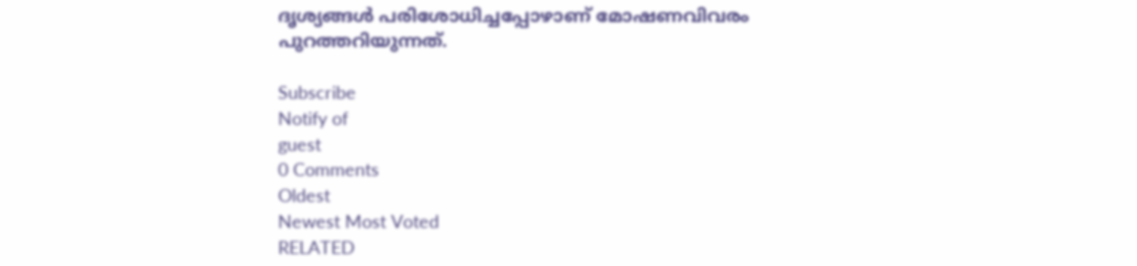ദൃശ്യങ്ങള്‍ പരിശോധിച്ചപ്പോഴാണ് മോഷണവിവരം പുറത്തറിയുന്നത്.

Subscribe
Notify of
guest
0 Comments
Oldest
Newest Most Voted
RELATED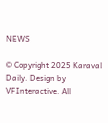NEWS

© Copyright 2025 Karaval Daily. Design by VFInteractive. All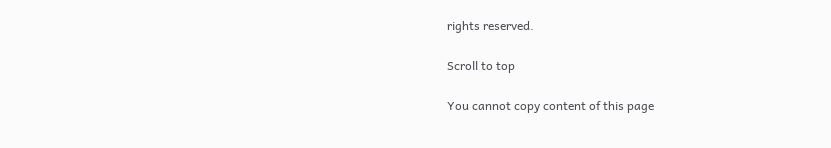rights reserved.

Scroll to top

You cannot copy content of this page